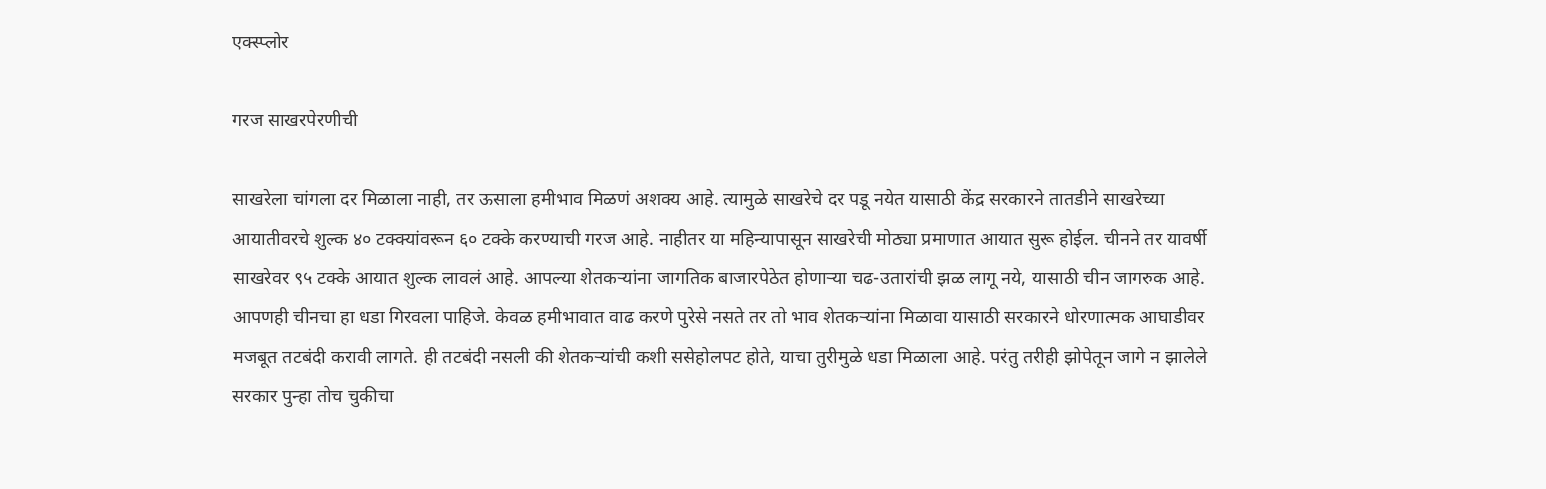एक्स्प्लोर

गरज साखरपेरणीची

साखरेला चांगला दर मिळाला नाही, तर ऊसाला हमीभाव मिळणं अशक्य आहे. त्यामुळे साखरेचे दर पडू नयेत यासाठी केंद्र सरकारने तातडीने साखरेच्या आयातीवरचे शुल्क ४० टक्क्यांवरून ६० टक्के करण्याची गरज आहे. नाहीतर या महिन्यापासून साखरेची मोठ्या प्रमाणात आयात सुरू होईल. चीनने तर यावर्षी साखरेवर ९५ टक्के आयात शुल्क लावलं आहे. आपल्या शेतकऱ्यांना जागतिक बाजारपेठेत होणाऱ्या चढ-उतारांची झळ लागू नये, यासाठी चीन जागरुक आहे. आपणही चीनचा हा धडा गिरवला पाहिजे. केवळ हमीभावात वाढ करणे पुरेसे नसते तर तो भाव शेतकऱ्यांना मिळावा यासाठी सरकारने धोरणात्मक आघाडीवर मजबूत तटबंदी करावी लागते. ही तटबंदी नसली की शेतकऱ्यांची कशी ससेहोलपट होते, याचा तुरीमुळे धडा मिळाला आहे. परंतु तरीही झोपेतून जागे न झालेले सरकार पुन्हा तोच चुकीचा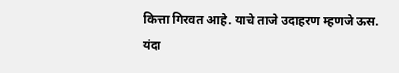कित्ता गिरवत आहे. याचे ताजे उदाहरण म्हणजे ऊस. यंदा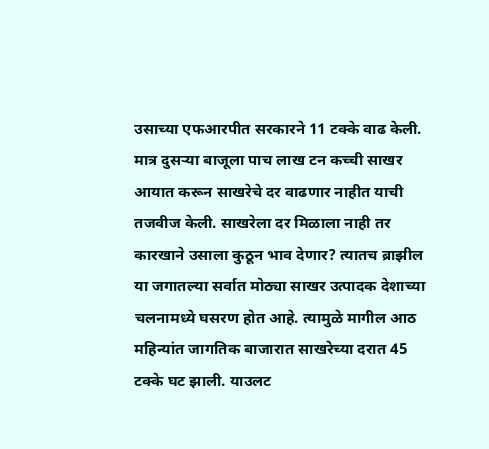उसाच्या एफआरपीत सरकारने 11 टक्के वाढ केली. मात्र दुसऱ्या बाजूला पाच लाख टन कच्ची साखर आयात करून साखरेचे दर वाढणार नाहीत याची तजवीज केली. साखरेला दर मिळाला नाही तर कारखाने उसाला कुठून भाव देणार? त्यातच ब्राझील या जगातल्या सर्वात मोठ्या साखर उत्पादक देशाच्या चलनामध्ये घसरण होत आहे. त्यामुळे मागील आठ महिन्यांत जागतिक बाजारात साखरेच्या दरात 45 टक्के घट झाली. याउलट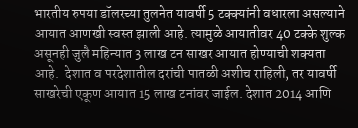भारतीय रुपया डॉलरच्या तुलनेत यावर्षी 5 टक्क्यांनी वधारला असल्याने आयात आणखी स्वस्त झाली आहे. त्यामुळे आयातीवर 40 टक्के शुल्क असूनही जुलै महिन्यात 3 लाख टन साखर आयात होण्याची शक्यता आहे.  देशात व परदेशातील दरांची पातळी अशीच राहिली, तर यावर्षी साखरेची एकूण आयात 15 लाख टनांवर जाईल. देशात 2014 आणि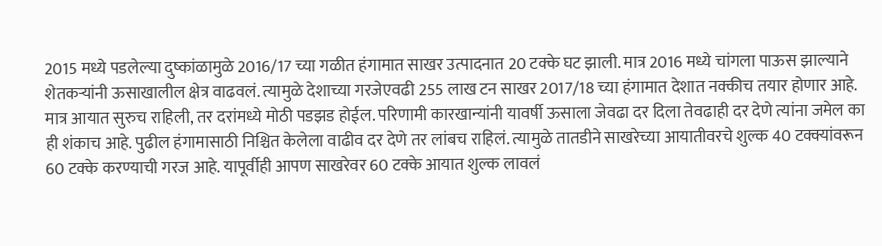2015 मध्ये पडलेल्या दुष्कांळामुळे 2016/17 च्या गळीत हंगामात साखर उत्पादनात 20 टक्के घट झाली. मात्र 2016 मध्ये चांगला पाऊस झाल्याने शेतकऱ्यांनी ऊसाखालील क्षेत्र वाढवलं. त्यामुळे देशाच्या गरजेएवढी 255 लाख टन साखर 2017/18 च्या हंगामात देशात नक्कीच तयार होणार आहे. मात्र आयात सुरुच राहिली, तर दरांमध्ये मोठी पडझड होईल. परिणामी कारखान्यांनी यावर्षी ऊसाला जेवढा दर दिला तेवढाही दर देणे त्यांना जमेल का ही शंकाच आहे. पुढील हंगामासाठी निश्चित केलेला वाढीव दर देणे तर लांबच राहिलं. त्यामुळे तातडीने साखरेच्या आयातीवरचे शुल्क 40 टक्क्यांवरून 60 टक्के करण्याची गरज आहे. यापूर्वीही आपण साखरेवर 60 टक्के आयात शुल्क लावलं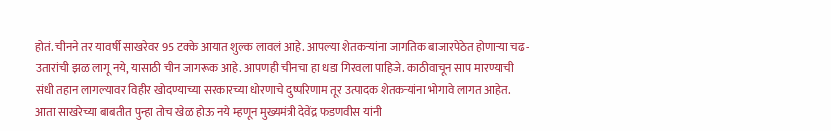होतं. चीनने तर यावर्षी साखरेवर 95 टक्के आयात शुल्क लावलं आहे. आपल्या शेतकऱ्यांना जागतिक बाजारपेठेत होणाऱ्या चढ-उतारांची झळ लागू नये, यासाठी चीन जागरूक आहे. आपणही चीनचा हा धडा गिरवला पाहिजे. काठीवाचून साप मारण्याची संधी तहान लागल्यावर विहीर खोदण्याच्या सरकारच्या धोरणाचे दुष्परिणाम तूर उत्पादक शेतकऱ्यांना भोगावे लागत आहेत. आता साखरेच्या बाबतीत पुन्हा तोच खेळ होऊ नये म्हणून मुख्यमंत्री देवेंद्र फडणवीस यांनी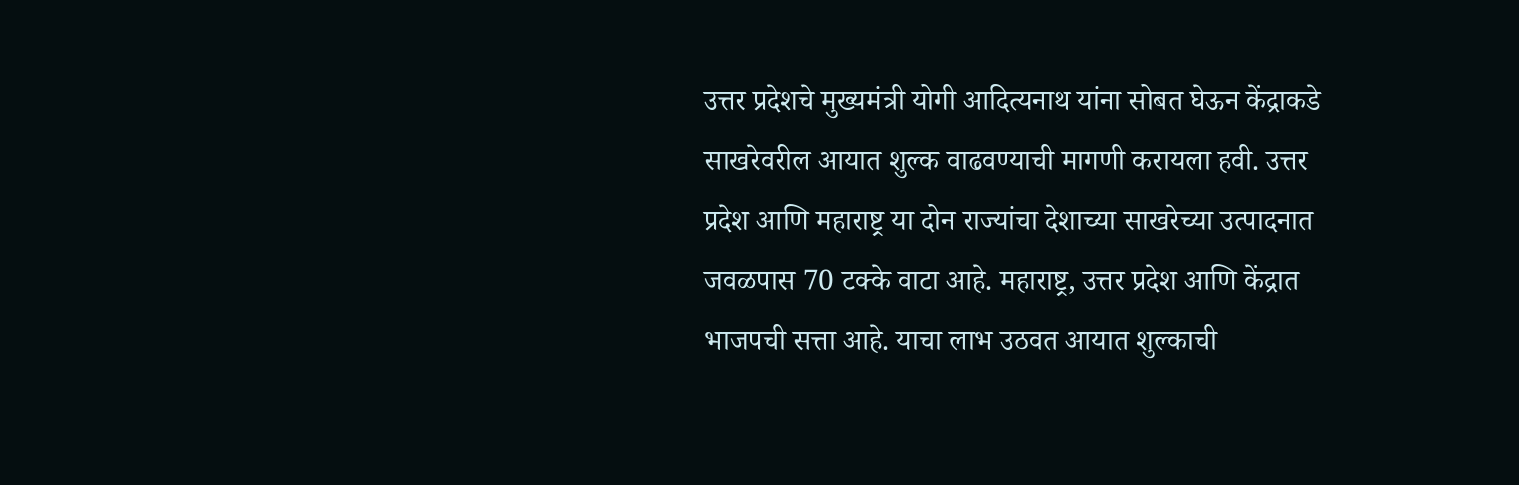उत्तर प्रदेशचे मुख्यमंत्री योगी आदित्यनाथ यांना सोबत घेऊन केंद्राकडे साखरेवरील आयात शुल्क वाढवण्याची मागणी करायला हवी. उत्तर प्रदेश आणि महाराष्ट्र या दोन राज्यांचा देशाच्या साखरेच्या उत्पादनात जवळपास 70 टक्के वाटा आहे. महाराष्ट्र, उत्तर प्रदेश आणि केंद्रात भाजपची सत्ता आहे. याचा लाभ उठवत आयात शुल्काची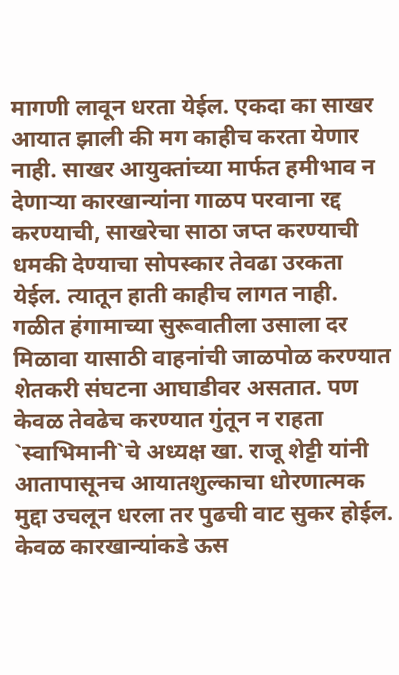मागणी लावून धरता येईल. एकदा का साखर आयात झाली की मग काहीच करता येणार नाही. साखर आयुक्तांच्या मार्फत हमीभाव न देणाऱ्या कारखान्यांना गाळप परवाना रद्द करण्याची, साखरेचा साठा जप्त करण्याची धमकी देण्याचा सोपस्कार तेवढा उरकता येईल. त्यातून हाती काहीच लागत नाही. गळीत हंगामाच्या सुरूवातीला उसाला दर मिळावा यासाठी वाहनांची जाळपोळ करण्यात शेतकरी संघटना आघाडीवर असतात. पण केवळ तेवढेच करण्यात गुंतून न राहता `स्वाभिमानी`चे अध्यक्ष खा. राजू शेट्टी यांनी आतापासूनच आयातशुल्काचा धोरणात्मक मुद्दा उचलून धरला तर पुढची वाट सुकर होईल. केवळ कारखान्यांकडे ऊस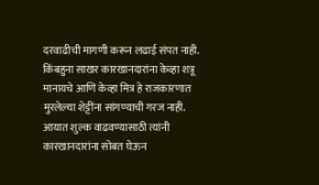दरवाढीची मागणी करून लढाई संपत नाही. किंबहुना साखर कारखानदारांना केव्हा शत्रू मानायचे आणि केव्हा मित्र हे राजकारणात मुरलेल्या शेट्टींना सांगण्याची गरज नाही. आयात शुल्क वाढवण्यासाठी त्यांनी कारखानदारांना सोबत घेऊन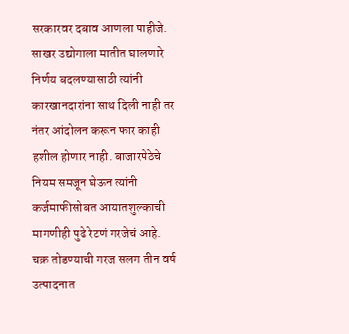सरकारवर दबाव आणला पाहीजे. साखर उद्योगाला मातीत घालणारे निर्णय बदलण्यासाठी त्यांनी कारखानदारांना साथ दिली नाही तर नंतर आंदोलन करून फार काही हशील होणार नाही. बाजारपेठेचे नियम समजून घेऊन त्यांनी कर्जमाफीसोबत आयातशुल्काची मागणीही पुढे रेटणं गरजेचं आहे. चक्र तोडण्याची गरज सलग तीन वर्ष उत्पादनात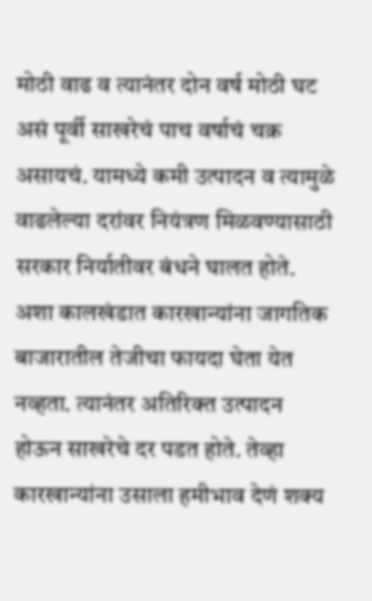मोठी वाढ व त्यानंतर दोन वर्ष मोठी घट असं पूर्वी साखरेचं पाच वर्षाचं चक्र असायचं. यामध्ये कमी उत्पादन व त्यामुळे वाढलेल्या दरांवर नियंत्रण मिळवण्यासाठी सरकार निर्यातीवर बंधने घालत होते. अशा कालखंडात कारखान्यांना जागतिक बाजारातील तेजीचा फायदा घेता येत नव्हता. त्यानंतर अतिरिक्त उत्पादन होऊन साखरेचे दर पडत होते. तेव्हा कारखान्यांना उसाला हमीभाव देणं शक्य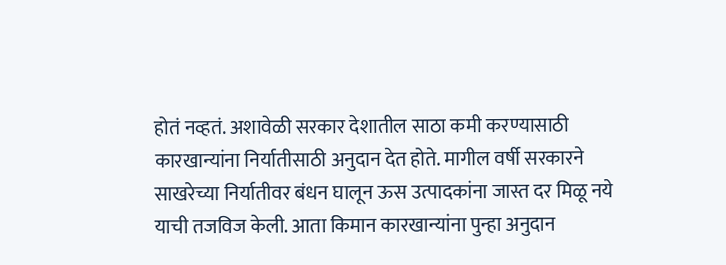होतं नव्हतं. अशावेळी सरकार देशातील साठा कमी करण्यासाठी कारखान्यांना निर्यातीसाठी अनुदान देत होते. मागील वर्षी सरकारने साखरेच्या निर्यातीवर बंधन घालून ऊस उत्पादकांना जास्त दर मिळू नये याची तजविज केली. आता किमान कारखान्यांना पुन्हा अनुदान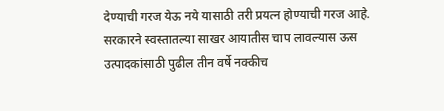देण्याची गरज येऊ नये यासाठी तरी प्रयत्न होण्याची गरज आहे. सरकारने स्वस्तातल्या साखर आयातीस चाप लावल्यास ऊस उत्पादकांसाठी पुढील तीन वर्षे नक्कीच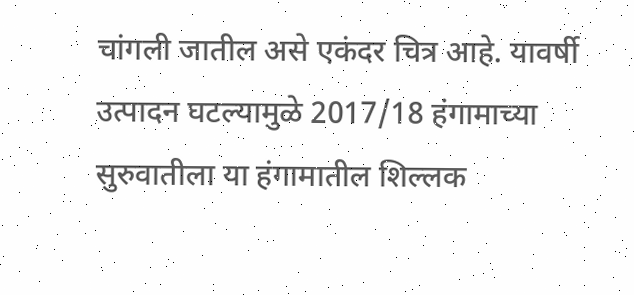चांगली जातील असे एकंदर चित्र आहे. यावर्षी उत्पादन घटल्यामुळे 2017/18 हंगामाच्या सुरुवातीला या हंगामातील शिल्लक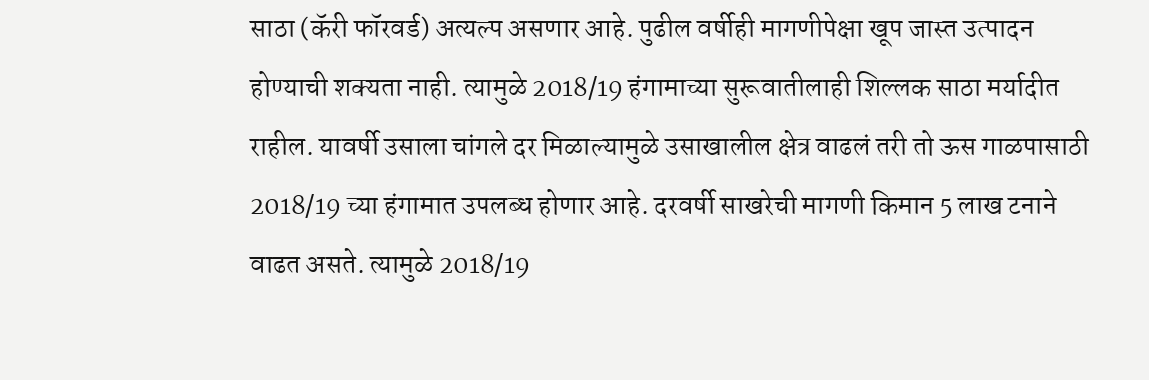साठा (कॅरी फॉरवर्ड) अत्यल्प असणार आहे. पुढील वर्षीही मागणीपेक्षा खूप जास्त उत्पादन होण्याची शक्यता नाही. त्यामुळे 2018/19 हंगामाच्या सुरूवातीलाही शिल्लक साठा मर्यादीत राहील. यावर्षी उसाला चांगले दर मिळाल्यामुळे उसाखालील क्षेत्र वाढलं तरी तो ऊस गाळपासाठी 2018/19 च्या हंगामात उपलब्ध होणार आहे. दरवर्षी साखरेची मागणी किमान 5 लाख टनाने वाढत असते. त्यामुळे 2018/19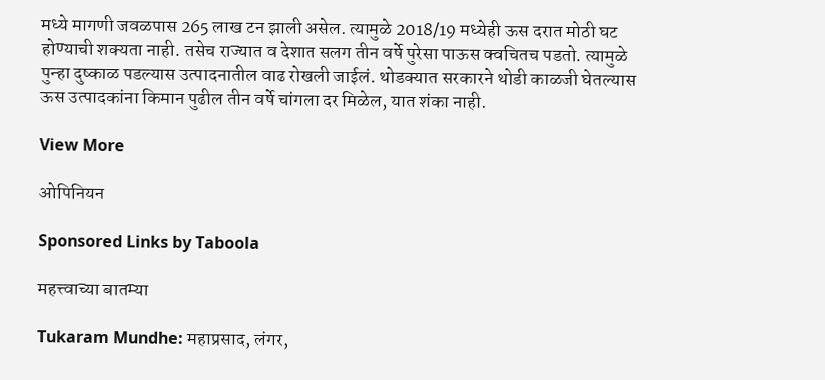मध्ये मागणी जवळपास 265 लाख टन झाली असेल. त्यामुळे 2018/19 मध्येही ऊस दरात मोठी घट होण्याची शक्यता नाही. तसेच राज्यात व देशात सलग तीन वर्षे पुरेसा पाऊस क्वचितच पडतो. त्यामुळे पुन्हा दुष्काळ पडल्यास उत्पादनातील वाढ रोखली जाईलं. थोडक्यात सरकारने थोडी काळजी घेतल्यास ऊस उत्पादकांना किमान पुढील तीन वर्षे चांगला दर मिळेल, यात शंका नाही.

View More

ओपिनियन

Sponsored Links by Taboola

महत्त्वाच्या बातम्या

Tukaram Mundhe: महाप्रसाद, लंगर,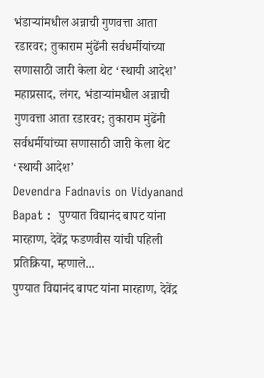भंडाऱ्यांमधील अन्नाची गुणवत्ता आता रडारवर; तुकाराम मुंढेंनी सर्वधर्मीयांच्या सणासाठी जारी केला थेट ‘स्थायी आदेश’
महाप्रसाद, लंगर, भंडाऱ्यांमधील अन्नाची गुणवत्ता आता रडारवर; तुकाराम मुंढेंनी सर्वधर्मीयांच्या सणासाठी जारी केला थेट ‘स्थायी आदेश’
Devendra Fadnavis on Vidyanand Bapat :  पुण्यात विद्यानंद बापट यांना मारहाण, देवेंद्र फडणवीस यांची पहिली प्रतिक्रिया, म्हणाले...
पुण्यात विद्यानंद बापट यांना मारहाण, देवेंद्र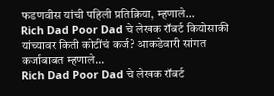फडणवीस यांची पहिली प्रतिक्रिया, म्हणाले...
Rich Dad Poor Dad चे लेखक रॉबर्ट कियोसाकी यांच्यावर किती कोटींचं कर्ज? आकडेवारी सांगत कर्जाबाबत म्हणाले...
Rich Dad Poor Dad चे लेखक रॉबर्ट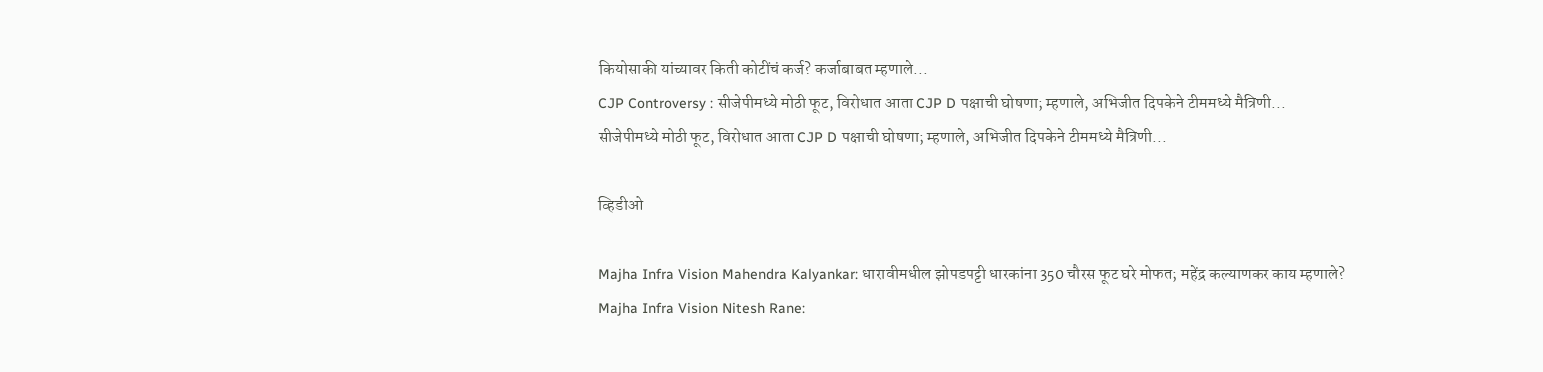कियोसाकी यांच्यावर किती कोटींचं कर्ज? कर्जाबाबत म्हणाले...
CJP Controversy : सीजेपीमध्ये मोठी फूट, विरोधात आता CJP D पक्षाची घोषणा; म्हणाले, अभिजीत दिपकेने टीममध्ये मैत्रिणी...
सीजेपीमध्ये मोठी फूट, विरोधात आता CJP D पक्षाची घोषणा; म्हणाले, अभिजीत दिपकेने टीममध्ये मैत्रिणी...

व्हिडीओ

Majha Infra Vision Mahendra Kalyankar: धारावीमधील झोपडपट्टी धारकांना 350 चौरस फूट घरे मोफत; महेंद्र कल्याणकर काय म्हणाले?
Majha Infra Vision Nitesh Rane: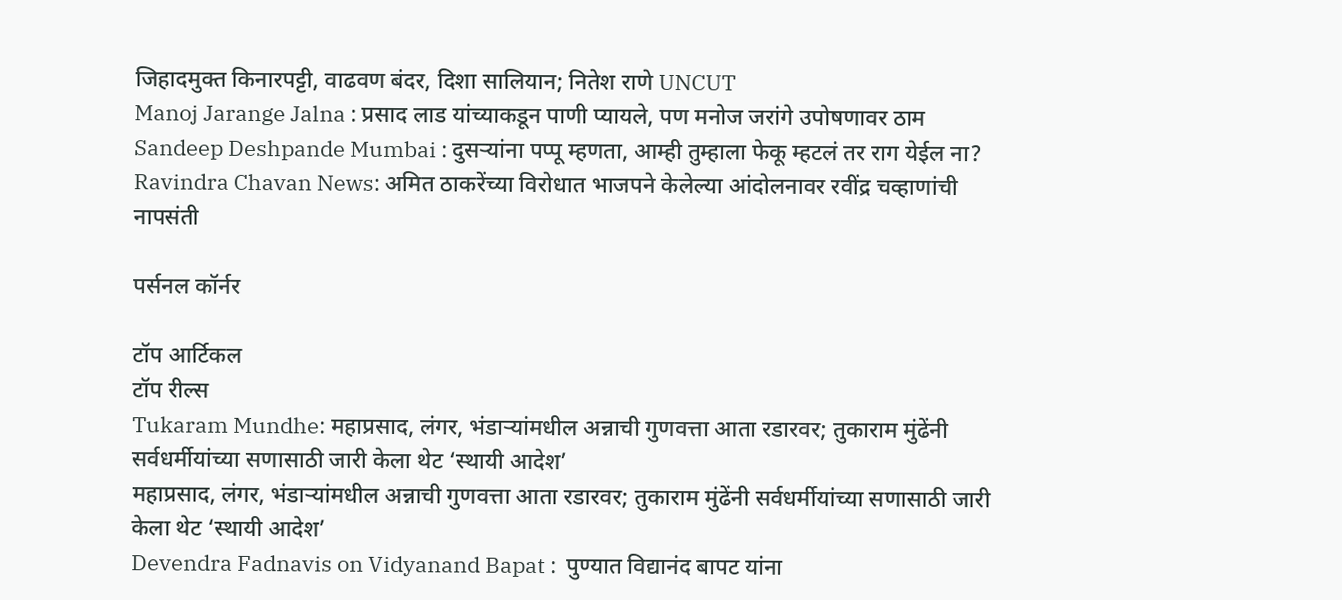जिहादमुक्त किनारपट्टी, वाढवण बंदर, दिशा सालियान; नितेश राणे UNCUT
Manoj Jarange Jalna : प्रसाद लाड यांच्याकडून पाणी प्यायले, पण मनोज जरांगे उपोषणावर ठाम
Sandeep Deshpande Mumbai : दुसऱ्यांना पप्पू म्हणता, आम्ही तुम्हाला फेकू म्हटलं तर राग येईल ना?
Ravindra Chavan News: अमित ठाकरेंच्या विरोधात भाजपने केलेल्या आंदोलनावर रवींद्र चव्हाणांची नापसंती

पर्सनल कॉर्नर

टॉप आर्टिकल
टॉप रील्स
Tukaram Mundhe: महाप्रसाद, लंगर, भंडाऱ्यांमधील अन्नाची गुणवत्ता आता रडारवर; तुकाराम मुंढेंनी सर्वधर्मीयांच्या सणासाठी जारी केला थेट ‘स्थायी आदेश’
महाप्रसाद, लंगर, भंडाऱ्यांमधील अन्नाची गुणवत्ता आता रडारवर; तुकाराम मुंढेंनी सर्वधर्मीयांच्या सणासाठी जारी केला थेट ‘स्थायी आदेश’
Devendra Fadnavis on Vidyanand Bapat :  पुण्यात विद्यानंद बापट यांना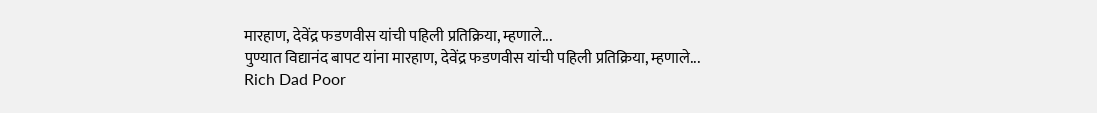मारहाण, देवेंद्र फडणवीस यांची पहिली प्रतिक्रिया, म्हणाले...
पुण्यात विद्यानंद बापट यांना मारहाण, देवेंद्र फडणवीस यांची पहिली प्रतिक्रिया, म्हणाले...
Rich Dad Poor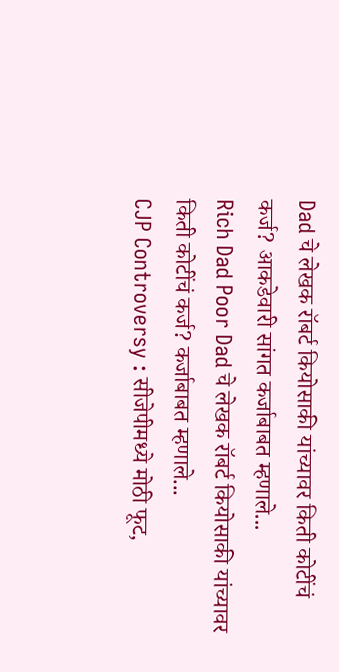Dad चे लेखक रॉबर्ट कियोसाकी यांच्यावर किती कोटींचं कर्ज? आकडेवारी सांगत कर्जाबाबत म्हणाले...
Rich Dad Poor Dad चे लेखक रॉबर्ट कियोसाकी यांच्यावर किती कोटींचं कर्ज? कर्जाबाबत म्हणाले...
CJP Controversy : सीजेपीमध्ये मोठी फूट,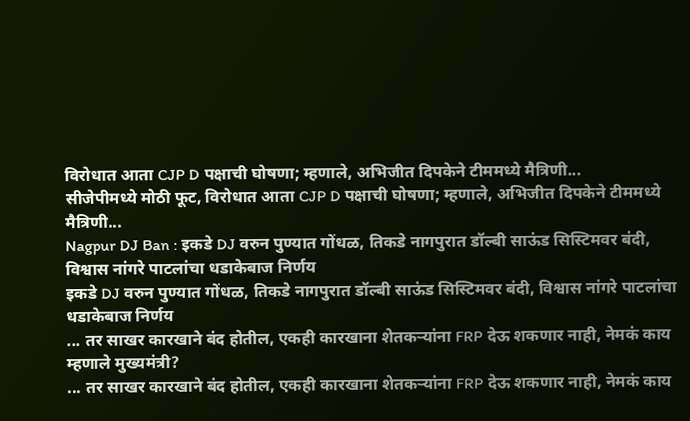विरोधात आता CJP D पक्षाची घोषणा; म्हणाले, अभिजीत दिपकेने टीममध्ये मैत्रिणी...
सीजेपीमध्ये मोठी फूट, विरोधात आता CJP D पक्षाची घोषणा; म्हणाले, अभिजीत दिपकेने टीममध्ये मैत्रिणी...
Nagpur DJ Ban : इकडे DJ वरुन पुण्यात गोंधळ, तिकडे नागपुरात डॉल्बी साऊंड सिस्टिमवर बंदी, विश्वास नांगरे पाटलांचा धडाकेबाज निर्णय
इकडे DJ वरुन पुण्यात गोंधळ, तिकडे नागपुरात डॉल्बी साऊंड सिस्टिमवर बंदी, विश्वास नांगरे पाटलांचा धडाकेबाज निर्णय
... तर साखर कारखाने बंद होतील, एकही कारखाना शेतकऱ्यांना FRP देऊ शकणार नाही, नेमकं काय म्हणाले मुख्यमंत्री?
... तर साखर कारखाने बंद होतील, एकही कारखाना शेतकऱ्यांना FRP देऊ शकणार नाही, नेमकं काय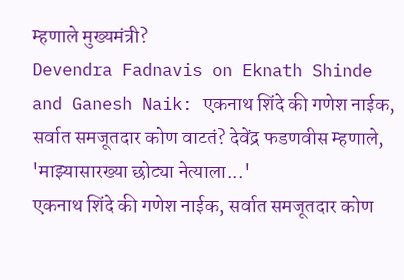म्हणाले मुख्यमंत्री?
Devendra Fadnavis on Eknath Shinde and Ganesh Naik: एकनाथ शिंदे की गणेश नाईक, सर्वात समजूतदार कोण वाटतं? देवेंद्र फडणवीस म्हणाले, 'माझ्यासारख्या छोट्या नेत्याला...'
एकनाथ शिंदे की गणेश नाईक, सर्वात समजूतदार कोण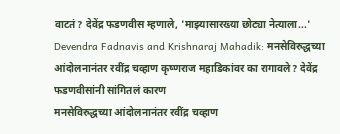वाटतं? देवेंद्र फडणवीस म्हणाले, 'माझ्यासारख्या छोट्या नेत्याला...'
Devendra Fadnavis and Krishnaraj Mahadik: मनसेविरुद्धच्या आंदोलनानंतर रवींद्र चव्हाण कृष्णराज महाडिकांवर का रागावले? देवेंद्र फडणवीसांनी सांगितलं कारण
मनसेविरुद्धच्या आंदोलनानंतर रवींद्र चव्हाण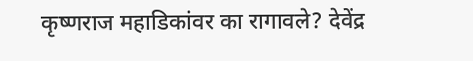कृष्णराज महाडिकांवर का रागावले? देवेंद्र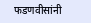फडणवीसांनी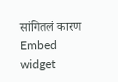सांगितलं कारण
Embed widget